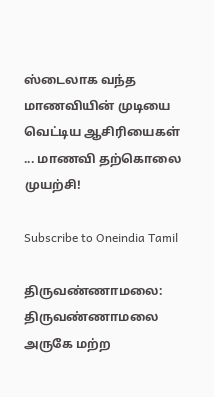ஸ்டைலாக வந்த மாணவியின் முடியை வெட்டிய ஆசிரியைகள் ... மாணவி தற்கொலை முயற்சி!

Subscribe to Oneindia Tamil

திருவண்ணாமலை: திருவண்ணாமலை அருகே மற்ற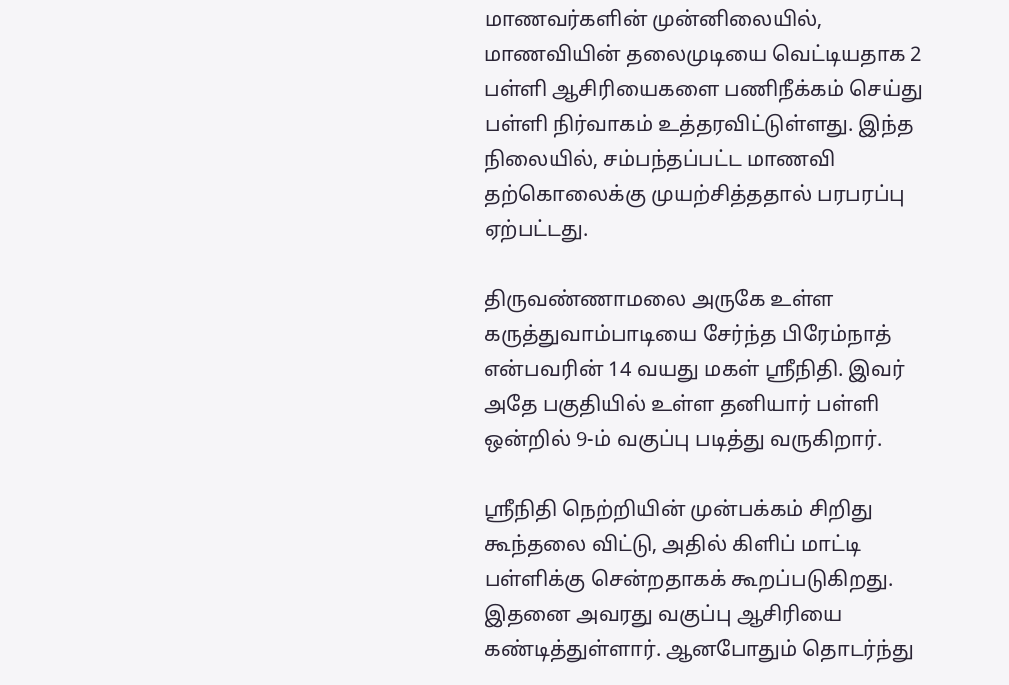மாணவர்களின் முன்னிலையில், மாணவியின் தலைமுடியை வெட்டியதாக 2 பள்ளி ஆசிரியைகளை பணிநீக்கம் செய்து பள்ளி நிர்வாகம் உத்தரவிட்டுள்ளது. இந்த நிலையில், சம்பந்தப்பட்ட மாணவி தற்கொலைக்கு முயற்சித்ததால் பரபரப்பு ஏற்பட்டது.

திருவண்ணாமலை அருகே உள்ள கருத்துவாம்பாடியை சேர்ந்த பிரேம்நாத் என்பவரின் 14 வயது மகள் ஸ்ரீநிதி. இவர் அதே பகுதியில் உள்ள தனியார் பள்ளி ஒன்றில் 9-ம் வகுப்பு படித்து வருகிறார்.

ஸ்ரீநிதி நெற்றியின் முன்பக்கம் சிறிது கூந்தலை விட்டு, அதில் கிளிப் மாட்டி பள்ளிக்கு சென்றதாகக் கூறப்படுகிறது. இதனை அவரது வகுப்பு ஆசிரியை கண்டித்துள்ளார். ஆனபோதும் தொடர்ந்து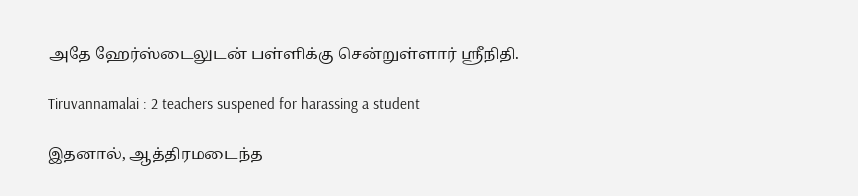அதே ஹேர்ஸ்டைலுடன் பள்ளிக்கு சென்றுள்ளார் ஸ்ரீநிதி.

Tiruvannamalai : 2 teachers suspened for harassing a student

இதனால், ஆத்திரமடைந்த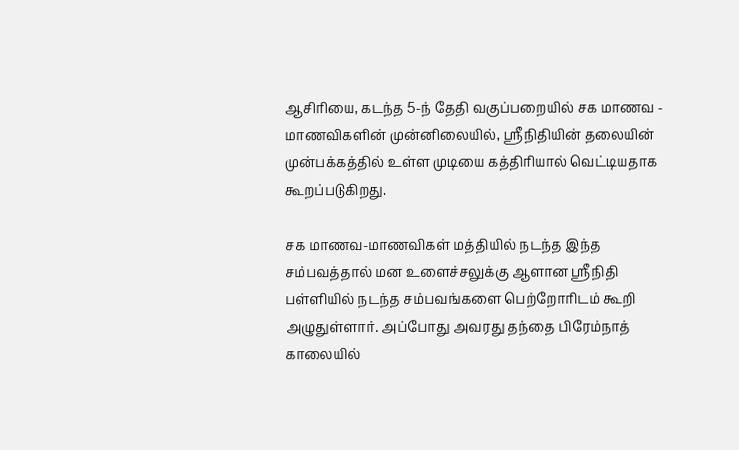ஆசிரியை, கடந்த 5-ந் தேதி வகுப்பறையில் சக மாணவ - மாணவிகளின் முன்னிலையில், ஸ்ரீநிதியின் தலையின் முன்பக்கத்தில் உள்ள முடியை கத்திரியால் வெட்டியதாக கூறப்படுகிறது.

சக மாணவ-மாணவிகள் மத்தியில் நடந்த இந்த சம்பவத்தால் மன உளைச்சலுக்கு ஆளான ஸ்ரீநிதி பள்ளியில் நடந்த சம்பவங்களை பெற்றோரிடம் கூறி அழுதுள்ளார். அப்போது அவரது தந்தை பிரேம்நாத் காலையில்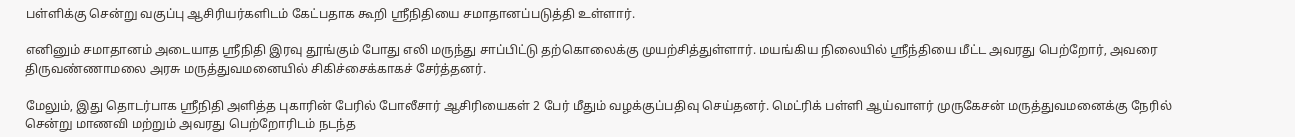பள்ளிக்கு சென்று வகுப்பு ஆசிரியர்களிடம் கேட்பதாக கூறி ஸ்ரீநிதியை சமாதானப்படுத்தி உள்ளார்.

எனினும் சமாதானம் அடையாத ஸ்ரீநிதி இரவு தூங்கும் போது எலி மருந்து சாப்பிட்டு தற்கொலைக்கு முயற்சித்துள்ளார். மயங்கிய நிலையில் ஸ்ரீந்தியை மீட்ட அவரது பெற்றோர், அவரை திருவண்ணாமலை அரசு மருத்துவமனையில் சிகிச்சைக்காகச் சேர்த்தனர்.

மேலும், இது தொடர்பாக ஸ்ரீநிதி அளித்த புகாரின் பேரில் போலீசார் ஆசிரியைகள் 2 பேர் மீதும் வழக்குப்பதிவு செய்தனர். மெட்ரிக் பள்ளி ஆய்வாளர் முருகேசன் மருத்துவமனைக்கு நேரில் சென்று மாணவி மற்றும் அவரது பெற்றோரிடம் நடந்த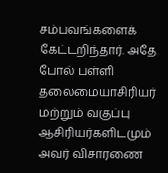சம்பவங்களைக் கேட்டறிந்தார். அதே போல் பள்ளி தலைமையாசிரியர் மற்றும் வகுப்பு ஆசிரியர்களிடமும் அவர் விசாரணை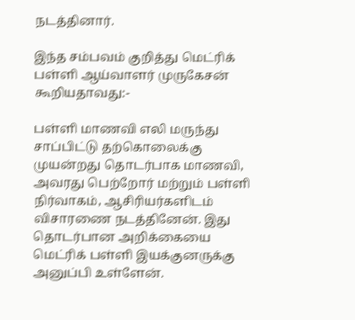நடத்தினார்.

இந்த சம்பவம் குறித்து மெட்ரிக் பள்ளி ஆய்வாளர் முருகேசன் கூறியதாவது:-

பள்ளி மாணவி எலி மருந்து சாப்பிட்டு தற்கொலைக்கு முயன்றது தொடர்பாக மாணவி, அவரது பெற்றோர் மற்றும் பள்ளி நிர்வாகம், ஆசிரியர்களிடம் விசாரணை நடத்தினேன். இது தொடர்பான அறிக்கையை மெட்ரிக் பள்ளி இயக்குனருக்கு அனுப்பி உள்ளேன்.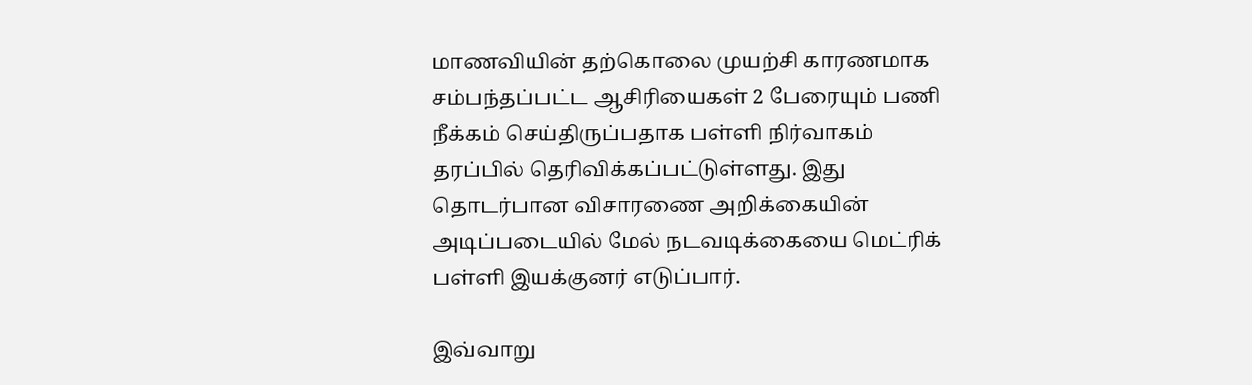மாணவியின் தற்கொலை முயற்சி காரணமாக சம்பந்தப்பட்ட ஆசிரியைகள் 2 பேரையும் பணி நீக்கம் செய்திருப்பதாக பள்ளி நிர்வாகம் தரப்பில் தெரிவிக்கப்பட்டுள்ளது. இது தொடர்பான விசாரணை அறிக்கையின் அடிப்படையில் மேல் நடவடிக்கையை மெட்ரிக் பள்ளி இயக்குனர் எடுப்பார்.

இவ்வாறு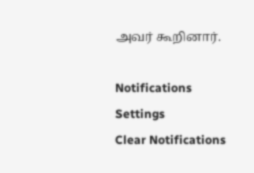அவர் கூறினார்.

Notifications
Settings
Clear Notifications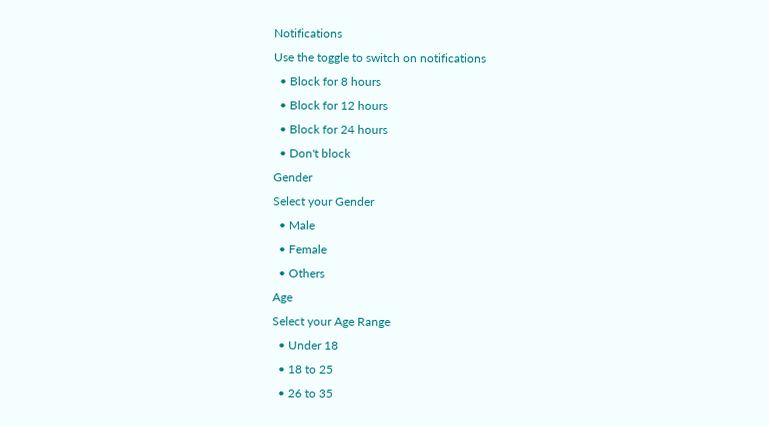Notifications
Use the toggle to switch on notifications
  • Block for 8 hours
  • Block for 12 hours
  • Block for 24 hours
  • Don't block
Gender
Select your Gender
  • Male
  • Female
  • Others
Age
Select your Age Range
  • Under 18
  • 18 to 25
  • 26 to 35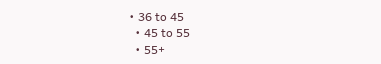• 36 to 45
  • 45 to 55
  • 55+